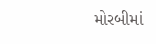મોરબીમાં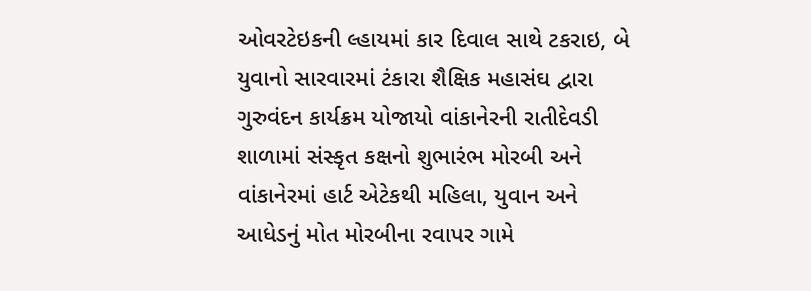ઓવરટેઇકની લ્હાયમાં કાર દિવાલ સાથે ટકરાઇ, બે યુવાનો સારવારમાં ટંકારા શૈક્ષિક મહાસંઘ દ્વારા ગુરુવંદન કાર્યક્રમ યોજાયો વાંકાનેરની રાતીદેવડી શાળામાં સંસ્કૃત કક્ષનો શુભારંભ મોરબી અને વાંકાનેરમાં હાર્ટ એટેકથી મહિલા, યુવાન અને આધેડનું મોત મોરબીના રવાપર ગામે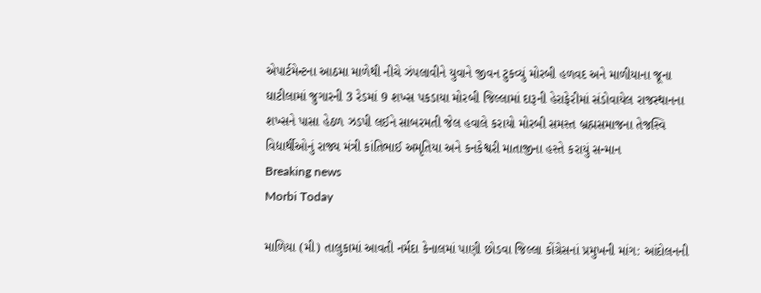એપાર્ટમેન્ટના આઠમા માળેથી નીચે ઝંપલાવીને યુવાને જીવન ટુકવ્યું મોરબી હળવદ અને માળીયાના જૂના ઘાટીલામાં જુગારની 3 રેડમાં 9 શખ્સ પકડાયા મોરબી જિલ્લામાં દારૂની હેરાફેરીમાં સંડોવાયેલ રાજસ્થાનના શખ્સને પાસા હેઠળ ઝડપી લઈને સાબરમતી જેલ હવાલે કરાયો મોરબી સમસ્ત બ્રહ્મસમાજના તેજસ્વિ વિદ્યાર્થીઓનું રાજ્ય મંત્રી કાંતિભાઈ અમૃતિયા અને કનકેશ્વરી માતાજીના હસ્તે કરાયું સન્માન
Breaking news
Morbi Today

માળિયા (મી) તાલુકામાં આવતી નર્મદા કેનાલમાં પાણી છોડવા જિલ્લા કોંગ્રેસનાં પ્રમુખની માંગ: આંદોલનની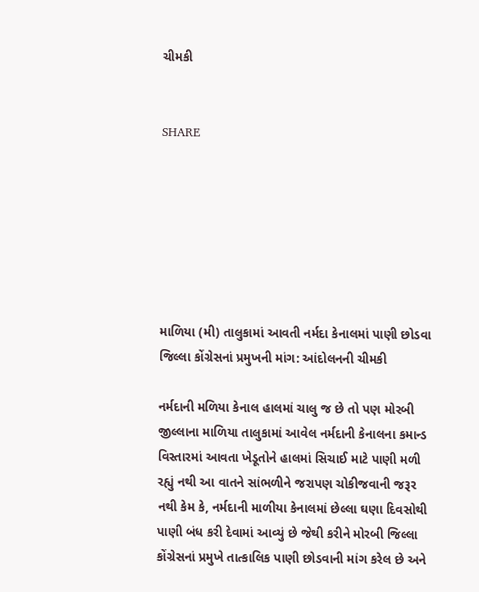ચીમકી


SHARE







માળિયા (મી) તાલુકામાં આવતી નર્મદા કેનાલમાં પાણી છોડવા જિલ્લા કોંગ્રેસનાં પ્રમુખની માંગ: આંદોલનની ચીમકી

નર્મદાની મળિયા કેનાલ હાલમાં ચાલુ જ છે તો પણ મોરબી જીલ્લાના માળિયા તાલુકામાં આવેલ નર્મદાની કેનાલના કમાન્ડ વિસ્તારમાં આવતા ખેડૂતોને હાલમાં સિચાઈ માટે પાણી મળી રહ્યું નથી આ વાતને સાંભળીને જરાપણ ચોકીજવાની જરૂર નથી કેમ કે, નર્મદાની માળીયા કેનાલમાં છેલ્લા ઘણા દિવસોથી પાણી બંધ કરી દેવામાં આવ્યું છે જેથી કરીને મોરબી જિલ્લા કોંગ્રેસનાં પ્રમુખે તાત્કાલિક પાણી છોડવાની માંગ કરેલ છે અને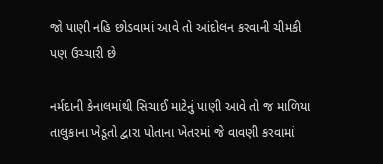જો પાણી નહિ છોડવામાં આવે તો આંદોલન કરવાની ચીમકી પણ ઉચ્ચારી છે

નર્મદાની કેનાલમાંથી સિચાઈ માટેનું પાણી આવે તો જ માળિયા તાલુકાના ખેડૂતો દ્વારા પોતાના ખેતરમાં જે વાવણી કરવામાં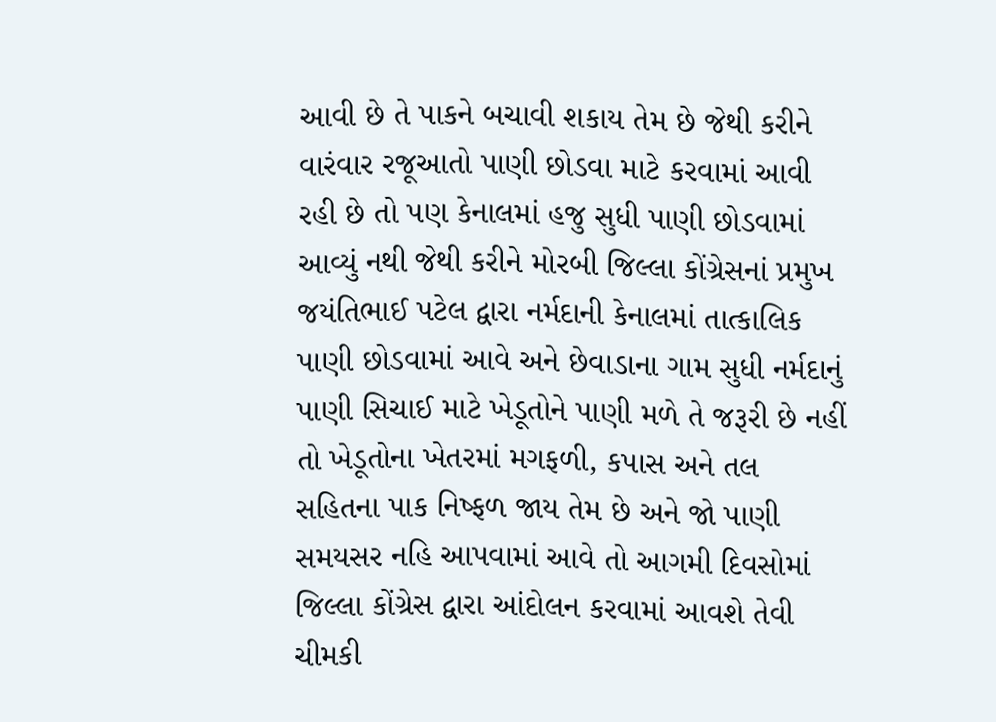આવી છે તે પાકને બચાવી શકાય તેમ છે જેથી કરીને વારંવાર રજૂઆતો પાણી છોડવા માટે કરવામાં આવી રહી છે તો પણ કેનાલમાં હજુ સુધી પાણી છોડવામાં આવ્યું નથી જેથી કરીને મોરબી જિલ્લા કોંગ્રેસનાં પ્રમુખ જયંતિભાઈ પટેલ દ્વારા નર્મદાની કેનાલમાં તાત્કાલિક પાણી છોડવામાં આવે અને છેવાડાના ગામ સુધી નર્મદાનું પાણી સિચાઈ માટે ખેડૂતોને પાણી મળે તે જરૂરી છે નહીં તો ખેડૂતોના ખેતરમાં મગફળી, કપાસ અને તલ સહિતના પાક નિષ્ફળ જાય તેમ છે અને જો પાણી સમયસર નહિ આપવામાં આવે તો આગમી દિવસોમાં જિલ્લા કોંગ્રેસ દ્વારા આંદોલન કરવામાં આવશે તેવી ચીમકી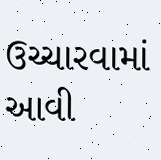ઉચ્ચારવામાં આવી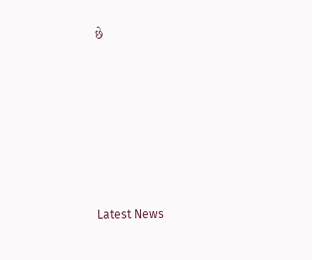છે






Latest News